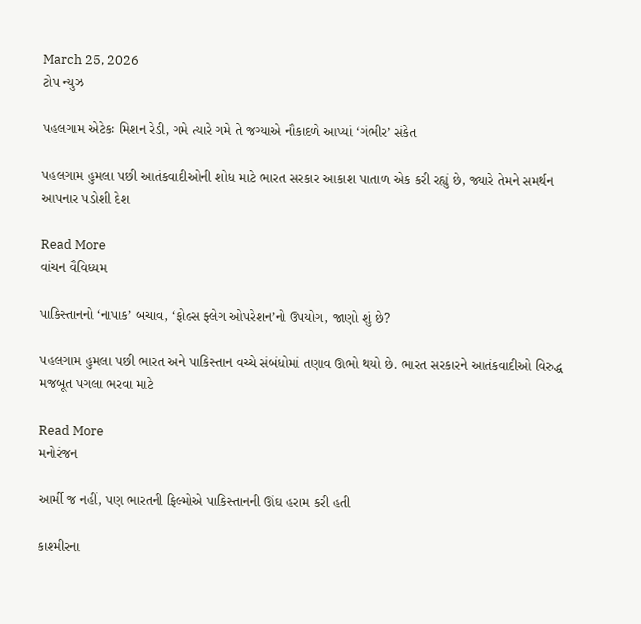March 25, 2026
ટોપ ન્યુઝ

પહલગામ એટેકઃ મિશન રેડી, ગમે ત્યારે ગમે તે જગ્યાએ નૌકાદળે આપ્યાં ‘ગંભીર’ સંકેત

પહલગામ હુમલા પછી આતંકવાદીઓની શોધ માટે ભારત સરકાર આકાશ પાતાળ એક કરી રહ્યું છે, જ્યારે તેમને સમર્થન આપનાર પડોશી દેશ

Read More
વાંચન વૈવિધ્યમ

પાકિસ્તાનનો ‘નાપાક’ બચાવ, ‘ફોલ્સ ફ્લેગ ઓપરેશન’નો ઉપયોગ, જાણો શું છે?

પહલગામ હુમલા પછી ભારત અને પાકિસ્તાન વચ્ચે સંબંધોમાં તણાવ ઊભો થયો છે. ભારત સરકારને આતંકવાદીઓ વિરુદ્ધ મજબૂત પગલા ભરવા માટે

Read More
મનોરંજન

આર્મી જ નહીં, પણ ભારતની ફિલ્મોએ પાકિસ્તાનની ઊંઘ હરામ કરી હતી

કાશ્મીરના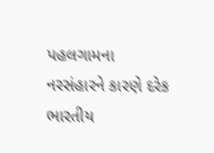પહલગામના નરસંહારને કારણે દરેક ભારતીય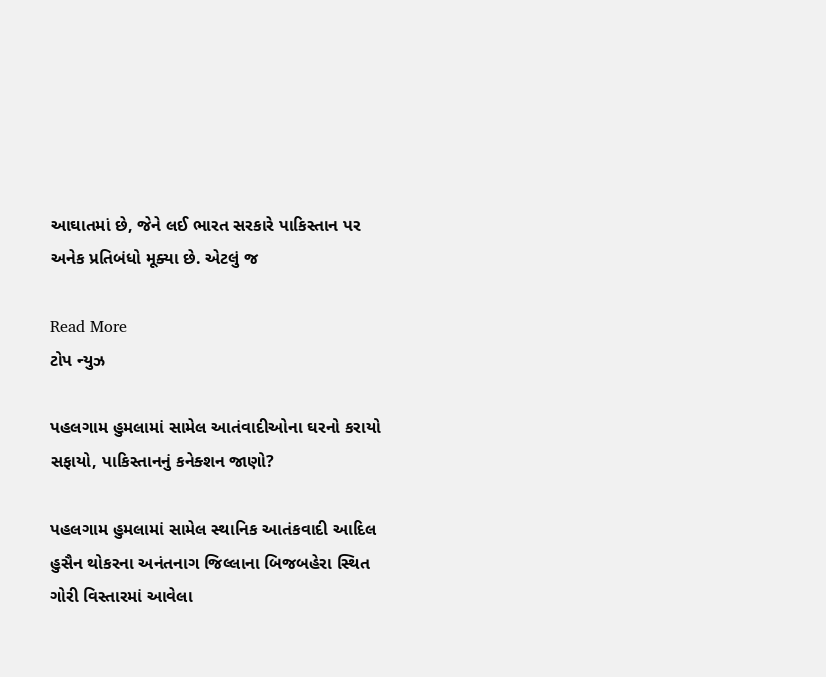આઘાતમાં છે, જેને લઈ ભારત સરકારે પાકિસ્તાન પર અનેક પ્રતિબંધો મૂક્યા છે. એટલું જ

Read More
ટોપ ન્યુઝ

પહલગામ હુમલામાં સામેલ આતંવાદીઓના ઘરનો કરાયો સફાયો, પાકિસ્તાનનું કનેક્શન જાણો?

પહલગામ હુમલામાં સામેલ સ્થાનિક આતંકવાદી આદિલ હુસૈન થોકરના અનંતનાગ જિલ્લાના બિજબહેરા સ્થિત ગોરી વિસ્તારમાં આવેલા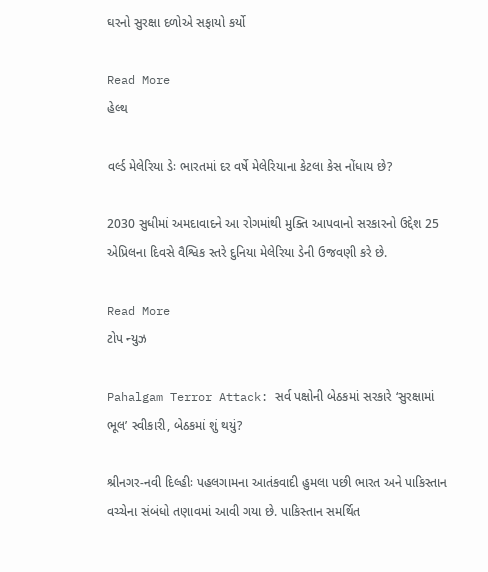ઘરનો સુરક્ષા દળોએ સફાયો કર્યો

Read More
હેલ્થ

વર્લ્ડ મેલેરિયા ડેઃ ભારતમાં દર વર્ષે મેલેરિયાના કેટલા કેસ નોંધાય છે?

2030 સુધીમાં અમદાવાદને આ રોગમાંથી મુક્તિ આપવાનો સરકારનો ઉદ્દેશ 25 એપ્રિલના દિવસે વૈશ્વિક સ્તરે દુનિયા મેલેરિયા ડેની ઉજવણી કરે છે.

Read More
ટોપ ન્યુઝ

Pahalgam Terror Attack: સર્વ પક્ષોની બેઠકમાં સરકારે ‘સુરક્ષામાં ભૂલ’ સ્વીકારી, બેઠકમાં શું થયું?

શ્રીનગર-નવી દિલ્હીઃ પહલગામના આતંકવાદી હુમલા પછી ભારત અને પાકિસ્તાન વચ્ચેના સંબંધો તણાવમાં આવી ગયા છે. પાકિસ્તાન સમર્થિત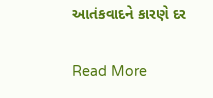આતંકવાદને કારણે દર

Read More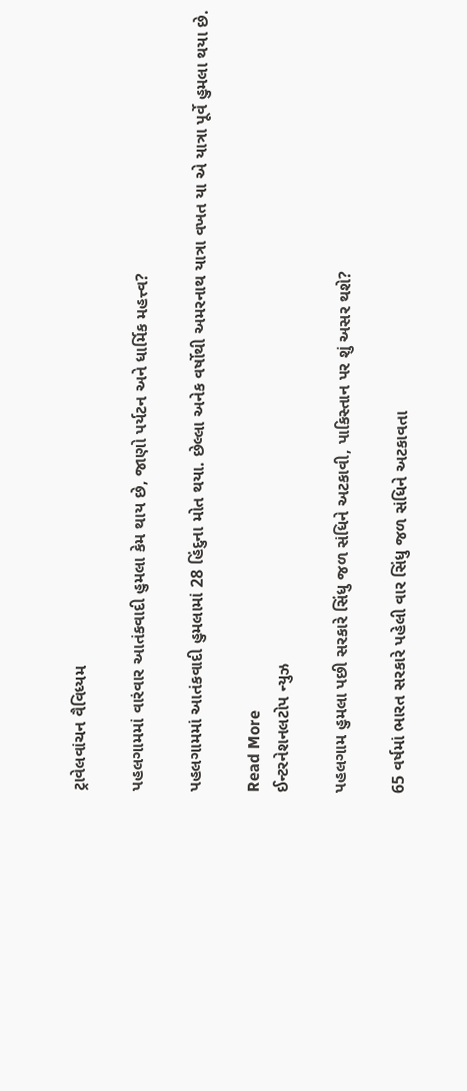ટ્રાવેલવાંચન વૈવિધ્યમ

પહલગામમાં વારંવાર આતંકવાદી હુમલા કેમ થાય છે, જાણો પર્યટન અને ધાર્મિક મહત્ત્વ?

પહલગામમાં આતંકવાદી હુમલામાં 28 હિંદુના મોત થયા. છેલ્લા અનેક વર્ષોથી અમરનાથ યાત્રા વખત યા એ યાત્રા પૂર્વે હુમલા થયા છે.

Read More
ઈન્ટરનેશનલટોપ ન્યુઝ

પહલગામ હુમલા પછી સરકારે સિંધુ જળ સંધિને અટકાવી, પાકિસ્તાન પર શું અસર થશે?

65 વર્ષમાં ભારત સરકારે પહેલી વાર સિંધુ જળ સંધિને અટકાવતા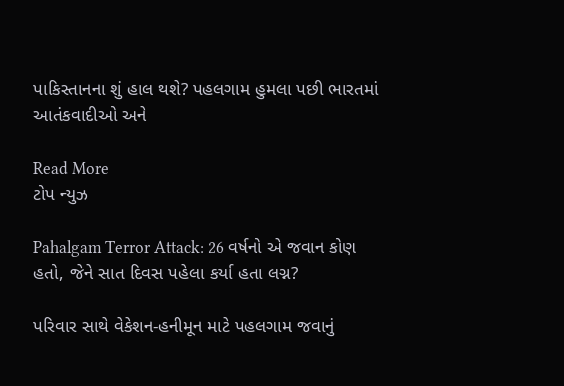પાકિસ્તાનના શું હાલ થશે? પહલગામ હુમલા પછી ભારતમાં આતંકવાદીઓ અને

Read More
ટોપ ન્યુઝ

Pahalgam Terror Attack: 26 વર્ષનો એ જવાન કોણ હતો, જેને સાત દિવસ પહેલા કર્યા હતા લગ્ન?

પરિવાર સાથે વેકેશન-હનીમૂન માટે પહલગામ જવાનું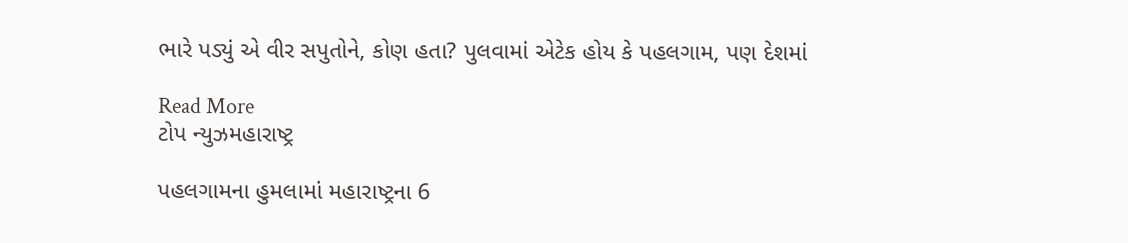ભારે પડ્યું એ વીર સપુતોને, કોણ હતા? પુલવામાં એટેક હોય કે પહલગામ, પણ દેશમાં

Read More
ટોપ ન્યુઝમહારાષ્ટ્ર

પહલગામના હુમલામાં મહારાષ્ટ્રના 6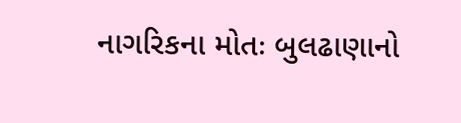નાગરિકના મોતઃ બુલઢાણાનો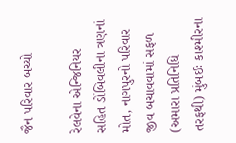જૈન પરિવાર બચ્યો

રેલવેના એન્જિનિયર સહિત ડોંબિવલીના ત્રણનાં મોત, નાગપુરનો પરિવાર જીવ બચાવવામાં સફળ (અમારા પ્રતિનિધિ તરફથી) મુંબઈઃ કાશ્મીરના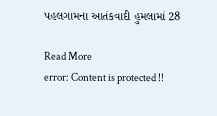પહલગામના આતંકવાદી હુમલામાં 28

Read More
error: Content is protected !!